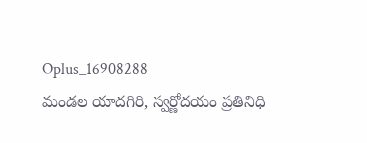Oplus_16908288
మండల యాదగిరి, స్వర్ణోదయం ప్రతినిధి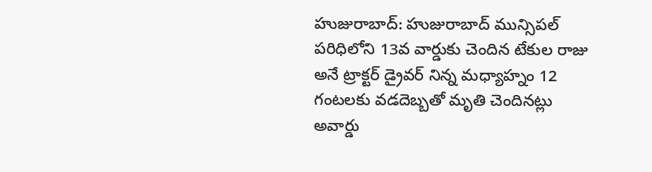హుజురాబాద్: హుజురాబాద్ మున్సిపల్ పరిధిలోని 13వ వార్డుకు చెందిన టేకుల రాజు అనే ట్రాక్టర్ డ్రైవర్ నిన్న మధ్యాహ్నం 12 గంటలకు వడదెబ్బతో మృతి చెందినట్లు అవార్డు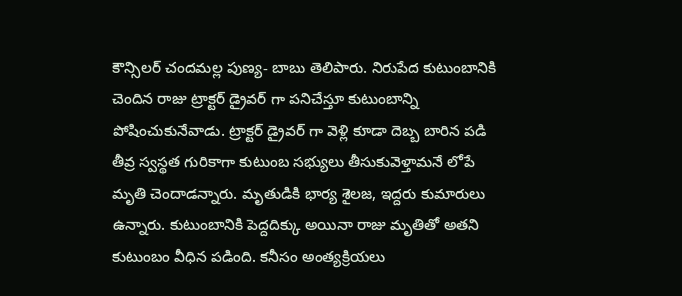కౌన్సిలర్ చందమల్ల పుణ్య- బాబు తెలిపారు. నిరుపేద కుటుంబానికి చెందిన రాజు ట్రాక్టర్ డ్రైవర్ గా పనిచేస్తూ కుటుంబాన్ని పోషించుకునేవాడు. ట్రాక్టర్ డ్రైవర్ గా వెళ్లి కూడా దెబ్బ బారిన పడి తీవ్ర స్వస్థత గురికాగా కుటుంబ సభ్యులు తీసుకువెళ్తామనే లోపే మృతి చెందాడన్నారు. మృతుడికి భార్య శైలజ, ఇద్దరు కుమారులు ఉన్నారు. కుటుంబానికి పెద్దదిక్కు అయినా రాజు మృతితో అతని కుటుంబం వీధిన పడింది. కనీసం అంత్యక్రియలు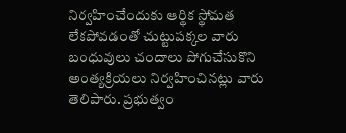నిర్వహించేందుకు ఆర్థిక స్థోమత లేకపోవడంతో చుట్టుపక్కల వారు బంధువులు చందాలు పోగుచేసుకొని అంత్యక్రియలు నిర్వహించినట్లు వారు తెలిపారు. ప్రభుత్వం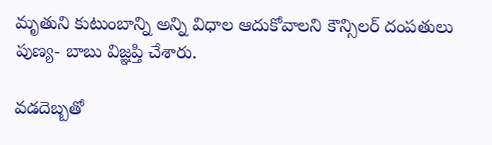మృతుని కుటుంబాన్ని అన్ని విధాల ఆదుకోవాలని కౌన్సిలర్ దంపతులు పుణ్య- బాబు విజ్ఞప్తి చేశారు.

వడదెబ్బతో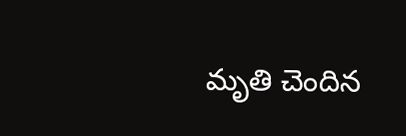మృతి చెందిన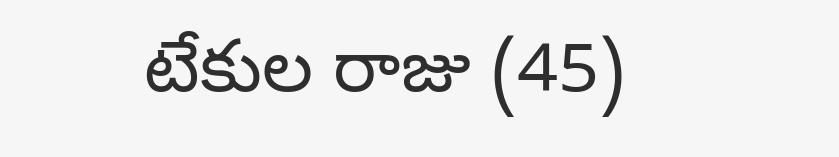టేకుల రాజు (45)